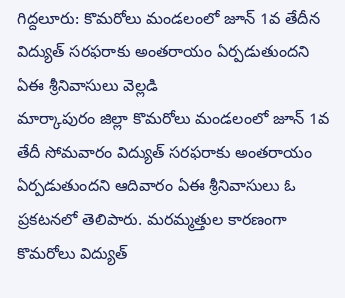గిద్దలూరు: కొమరోలు మండలంలో జూన్ 1వ తేదీన విద్యుత్ సరఫరాకు అంతరాయం ఏర్పడుతుందని ఏఈ శ్రీనివాసులు వెల్లడి
మార్కాపురం జిల్లా కొమరోలు మండలంలో జూన్ 1వ తేదీ సోమవారం విద్యుత్ సరఫరాకు అంతరాయం ఏర్పడుతుందని ఆదివారం ఏఈ శ్రీనివాసులు ఓ ప్రకటనలో తెలిపారు. మరమ్మత్తుల కారణంగా కొమరోలు విద్యుత్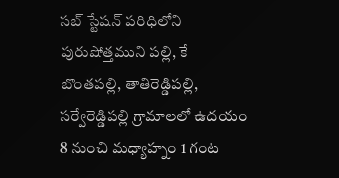సబ్ స్టేషన్ పరిధిలోని పురుషోత్తముని పల్లి, కే బొంతపల్లి, తాతిరెడ్డిపల్లి, సర్వేరెడ్డిపల్లి గ్రామాలలో ఉదయం 8 నుంచి మధ్యాహ్నం 1 గంట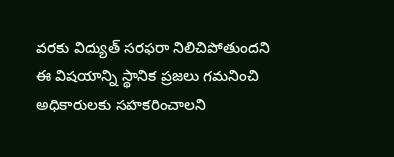వరకు విద్యుత్ సరఫరా నిలిచిపోతుందని ఈ విషయాన్ని స్థానిక ప్రజలు గమనించి అధికారులకు సహకరించాలని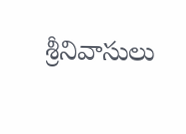శ్రీనివాసులు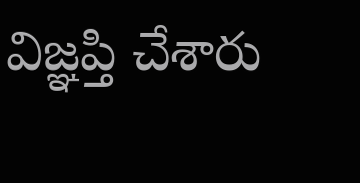విజ్ఞప్తి చేశారు